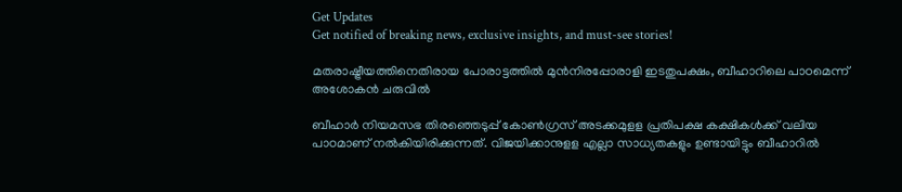Get Updates
Get notified of breaking news, exclusive insights, and must-see stories!

മതരാഷ്ട്രീയത്തിനെതിരായ പോരാട്ടത്തിൽ മുൻനിരപ്പോരാളി ഇടതുപക്ഷം, ബീഹാറിലെ പാഠമെന്ന് അശോകൻ ചരുവിൽ

ബീഹാർ നിയമസഭ തിരഞ്ഞെടുപ്പ് കോൺഗ്രസ് അടക്കമുളള പ്രതിപക്ഷ കക്ഷികൾക്ക് വലിയ പാഠമാണ് നൽകിയിരിക്കുന്നത്. വിജയിക്കാനുളള എല്ലാ സാധ്യതകളും ഉണ്ടായിട്ടും ബീഹാറിൽ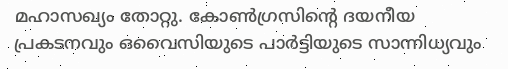മഹാസഖ്യം തോറ്റു. കോൺഗ്രസിന്റെ ദയനീയ പ്രകടനവും ഒവൈസിയുടെ പാർട്ടിയുടെ സാന്നിധ്യവും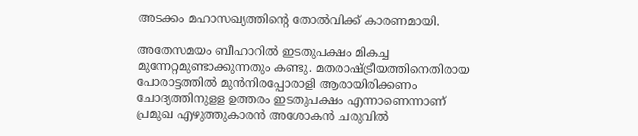അടക്കം മഹാസഖ്യത്തിന്റെ തോൽവിക്ക് കാരണമായി.

അതേസമയം ബീഹാറിൽ ഇടതുപക്ഷം മികച്ച മുന്നേറ്റമുണ്ടാക്കുന്നതും കണ്ടു. മതരാഷ്ട്രീയത്തിനെതിരായ പോരാട്ടത്തിൽ മുൻനിരപ്പോരാളി ആരായിരിക്കണം ചോദ്യത്തിനുളള ഉത്തരം ഇടതുപക്ഷം എന്നാണെന്നാണ് പ്രമുഖ എഴുത്തുകാരൻ അശോകൻ ചരുവിൽ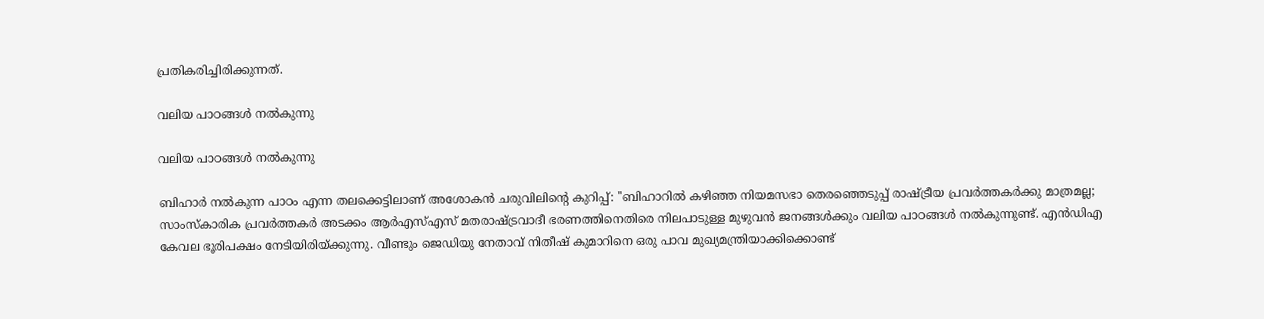പ്രതികരിച്ചിരിക്കുന്നത്.

വലിയ പാഠങ്ങൾ നൽകുന്നു

വലിയ പാഠങ്ങൾ നൽകുന്നു

ബിഹാർ നൽകുന്ന പാഠം എന്ന തലക്കെട്ടിലാണ് അശോകൻ ചരുവിലിന്റെ കുറിപ്പ്: ''ബിഹാറിൽ കഴിഞ്ഞ നിയമസഭാ തെരഞ്ഞെടുപ്പ് രാഷ്ട്രീയ പ്രവർത്തകർക്കു മാത്രമല്ല; സാംസ്കാരിക പ്രവർത്തകർ അടക്കം ആർഎസ്എസ് മതരാഷ്ട്രവാദീ ഭരണത്തിനെതിരെ നിലപാടുള്ള മുഴുവൻ ജനങ്ങൾക്കും വലിയ പാഠങ്ങൾ നൽകുന്നുണ്ട്. എൻഡിഎ കേവല ഭൂരിപക്ഷം നേടിയിരിയ്ക്കുന്നു. വീണ്ടും ജെഡിയു നേതാവ് നിതീഷ് കുമാറിനെ ഒരു പാവ മുഖ്യമന്ത്രിയാക്കിക്കൊണ്ട്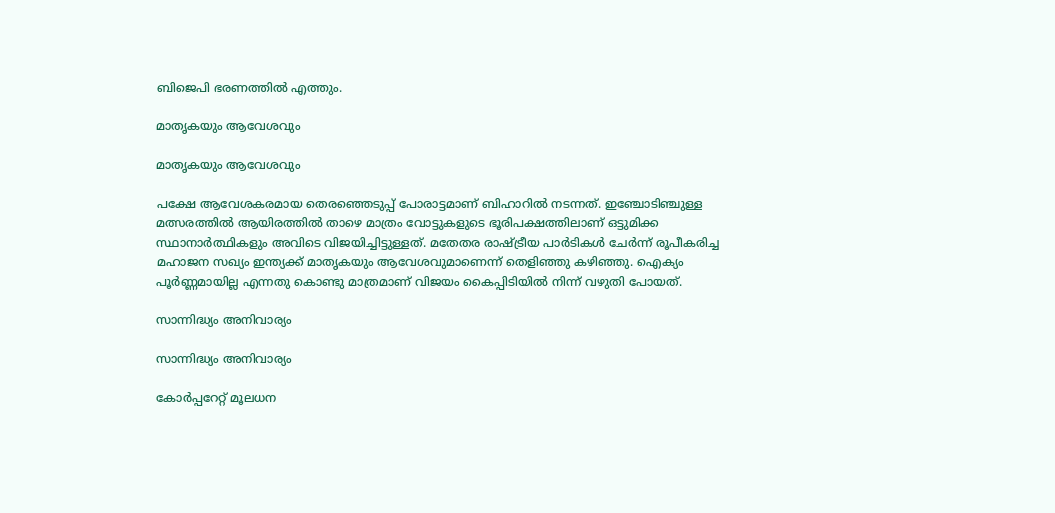ബിജെപി ഭരണത്തിൽ എത്തും.

മാതൃകയും ആവേശവും

മാതൃകയും ആവേശവും

പക്ഷേ ആവേശകരമായ തെരഞ്ഞെടുപ്പ് പോരാട്ടമാണ് ബിഹാറിൽ നടന്നത്. ഇഞ്ചോടിഞ്ചുള്ള മത്സരത്തിൽ ആയിരത്തിൽ താഴെ മാത്രം വോട്ടുകളുടെ ഭൂരിപക്ഷത്തിലാണ് ഒട്ടുമിക്ക സ്ഥാനാർത്ഥികളും അവിടെ വിജയിച്ചിട്ടുള്ളത്. മതേതര രാഷ്ട്രീയ പാർടികൾ ചേർന്ന് രൂപീകരിച്ച മഹാജന സഖ്യം ഇന്ത്യക്ക് മാതൃകയും ആവേശവുമാണെന്ന് തെളിഞ്ഞു കഴിഞ്ഞു. ഐക്യം പൂർണ്ണമായില്ല എന്നതു കൊണ്ടു മാത്രമാണ് വിജയം കൈപ്പിടിയിൽ നിന്ന് വഴുതി പോയത്.

സാന്നിദ്ധ്യം അനിവാര്യം

സാന്നിദ്ധ്യം അനിവാര്യം

കോർപ്പറേറ്റ് മൂലധന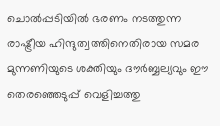ചൊൽപ്പടിയിൽ ഭരണം നടത്തുന്ന രാഷ്ട്രീയ ഹിന്ദുത്വത്തിനെതിരായ സമര മുന്നണിയുടെ ശക്തിയും ദൗർബ്ബല്യവും ഈ തെരഞ്ഞെടുപ്പ് വെളിച്ചത്തു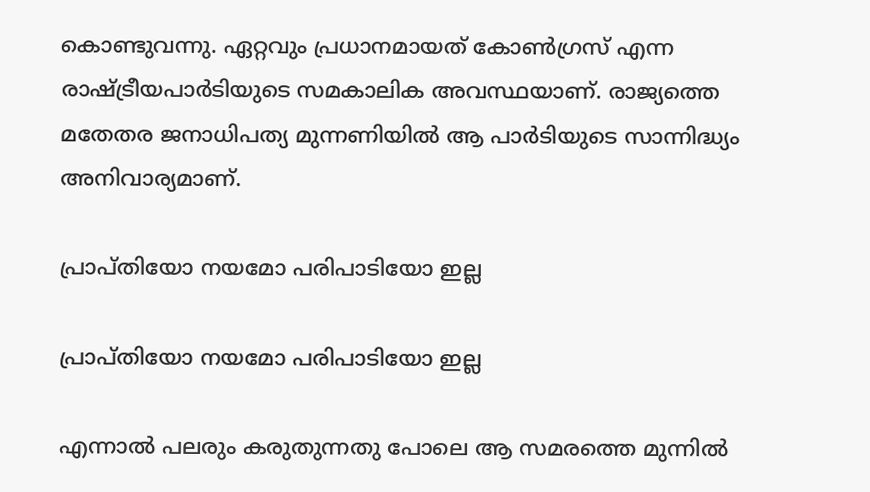കൊണ്ടുവന്നു. ഏറ്റവും പ്രധാനമായത് കോൺഗ്രസ് എന്ന രാഷ്ട്രീയപാർടിയുടെ സമകാലിക അവസ്ഥയാണ്. രാജ്യത്തെ മതേതര ജനാധിപത്യ മുന്നണിയിൽ ആ പാർടിയുടെ സാന്നിദ്ധ്യം അനിവാര്യമാണ്.

പ്രാപ്തിയോ നയമോ പരിപാടിയോ ഇല്ല

പ്രാപ്തിയോ നയമോ പരിപാടിയോ ഇല്ല

എന്നാൽ പലരും കരുതുന്നതു പോലെ ആ സമരത്തെ മുന്നിൽ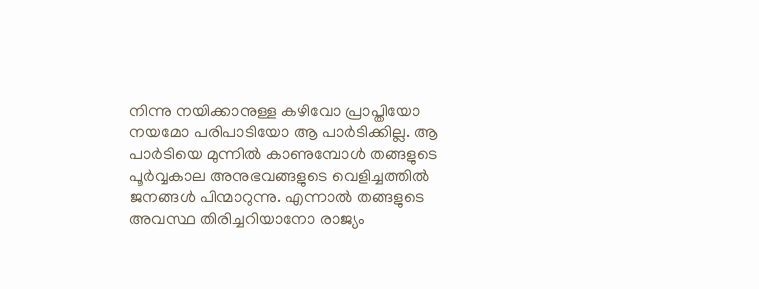നിന്നു നയിക്കാനുള്ള കഴിവോ പ്രാപ്തിയോ നയമോ പരിപാടിയോ ആ പാർടിക്കില്ല. ആ പാർടിയെ മുന്നിൽ കാണുമ്പോൾ തങ്ങളുടെ പൂർവ്വകാല അനുഭവങ്ങളുടെ വെളിച്ചത്തിൽ ജനങ്ങൾ പിന്മാറുന്നു. എന്നാൽ തങ്ങളുടെ അവസ്ഥ തിരിച്ചറിയാനോ രാജ്യം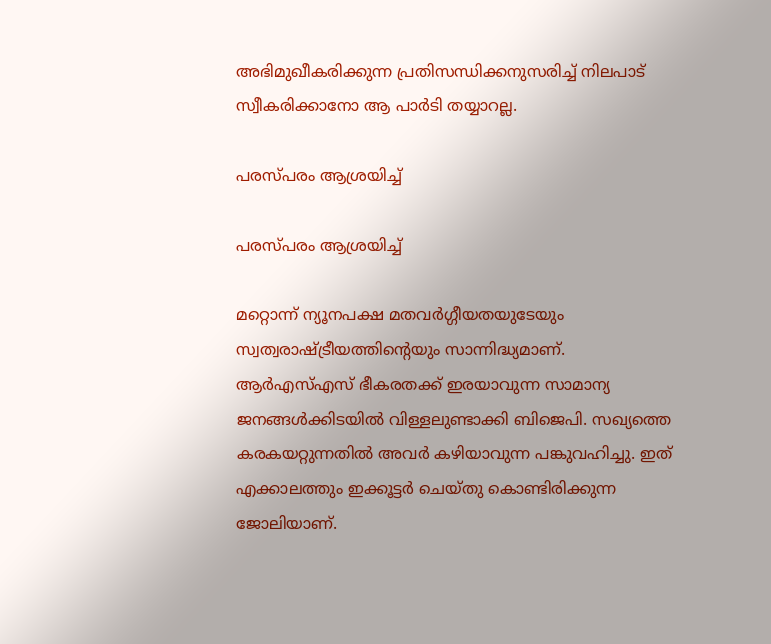അഭിമുഖീകരിക്കുന്ന പ്രതിസന്ധിക്കനുസരിച്ച് നിലപാട് സ്വീകരിക്കാനോ ആ പാർടി തയ്യാറല്ല.

പരസ്പരം ആശ്രയിച്ച്

പരസ്പരം ആശ്രയിച്ച്

മറ്റൊന്ന് ന്യൂനപക്ഷ മതവർഗ്ഗീയതയുടേയും സ്വത്വരാഷ്ട്രീയത്തിൻ്റെയും സാന്നിദ്ധ്യമാണ്. ആർഎസ്എസ് ഭീകരതക്ക് ഇരയാവുന്ന സാമാന്യ ജനങ്ങൾക്കിടയിൽ വിള്ളലുണ്ടാക്കി ബിജെപി. സഖ്യത്തെ കരകയറ്റുന്നതിൽ അവർ കഴിയാവുന്ന പങ്കുവഹിച്ചു. ഇത് എക്കാലത്തും ഇക്കൂട്ടർ ചെയ്തു കൊണ്ടിരിക്കുന്ന ജോലിയാണ്.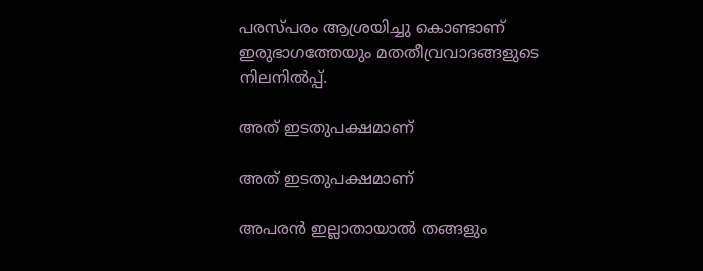പരസ്പരം ആശ്രയിച്ചു കൊണ്ടാണ് ഇരുഭാഗത്തേയും മതതീവ്രവാദങ്ങളുടെ നിലനിൽപ്പ്.

അത് ഇടതുപക്ഷമാണ്

അത് ഇടതുപക്ഷമാണ്

അപരൻ ഇല്ലാതായാൽ തങ്ങളും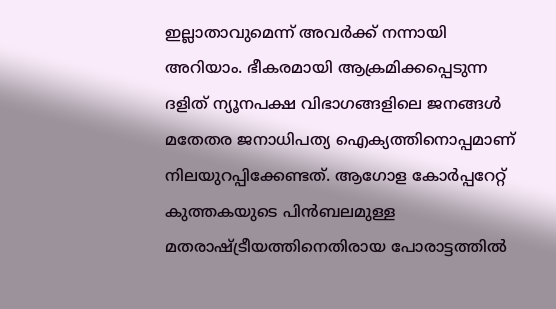ഇല്ലാതാവുമെന്ന് അവർക്ക് നന്നായി അറിയാം. ഭീകരമായി ആക്രമിക്കപ്പെടുന്ന ദളിത് ന്യൂനപക്ഷ വിഭാഗങ്ങളിലെ ജനങ്ങൾ മതേതര ജനാധിപത്യ ഐക്യത്തിനൊപ്പമാണ് നിലയുറപ്പിക്കേണ്ടത്. ആഗോള കോർപ്പറേറ്റ് കുത്തകയുടെ പിൻബലമുള്ള മതരാഷ്ട്രീയത്തിനെതിരായ പോരാട്ടത്തിൽ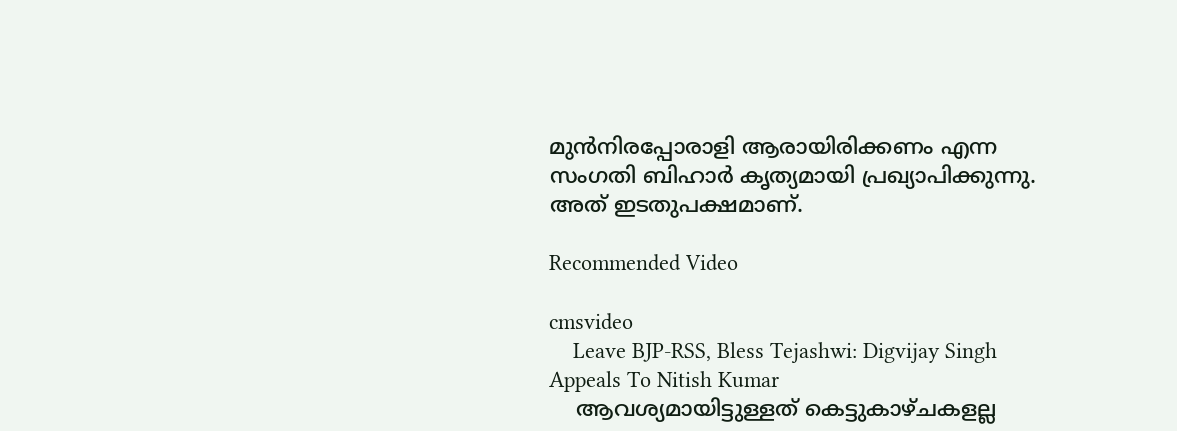മുൻനിരപ്പോരാളി ആരായിരിക്കണം എന്ന സംഗതി ബിഹാർ കൃത്യമായി പ്രഖ്യാപിക്കുന്നു. അത് ഇടതുപക്ഷമാണ്.

Recommended Video

cmsvideo
    Leave BJP-RSS, Bless Tejashwi: Digvijay Singh Appeals To Nitish Kumar
    ആവശ്യമായിട്ടുള്ളത് കെട്ടുകാഴ്ചകളല്ല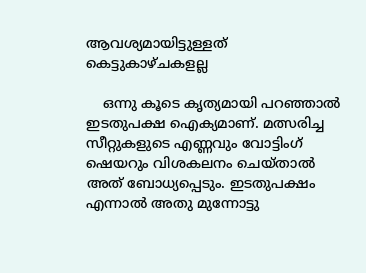ആവശ്യമായിട്ടുള്ളത് കെട്ടുകാഴ്ചകളല്ല

    ഒന്നു കൂടെ കൃത്യമായി പറഞ്ഞാൽ ഇടതുപക്ഷ ഐക്യമാണ്. മത്സരിച്ച സീറ്റുകളുടെ എണ്ണവും വോട്ടിംഗ് ഷെയറും വിശകലനം ചെയ്താൽ അത് ബോധ്യപ്പെടും. ഇടതുപക്ഷം എന്നാൽ അതു മുന്നോട്ടു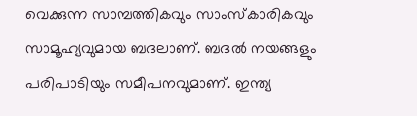വെക്കുന്ന സാമ്പത്തികവും സാംസ്കാരികവും സാമൂഹ്യവുമായ ബദലാണ്. ബദൽ നയങ്ങളും പരിപാടിയും സമീപനവുമാണ്. ഇന്ത്യ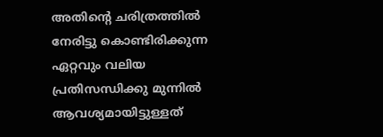അതിൻ്റെ ചരിത്രത്തിൽ നേരിട്ടു കൊണ്ടിരിക്കുന്ന ഏറ്റവും വലിയ പ്രതിസന്ധിക്കു മുന്നിൽ ആവശ്യമായിട്ടുള്ളത്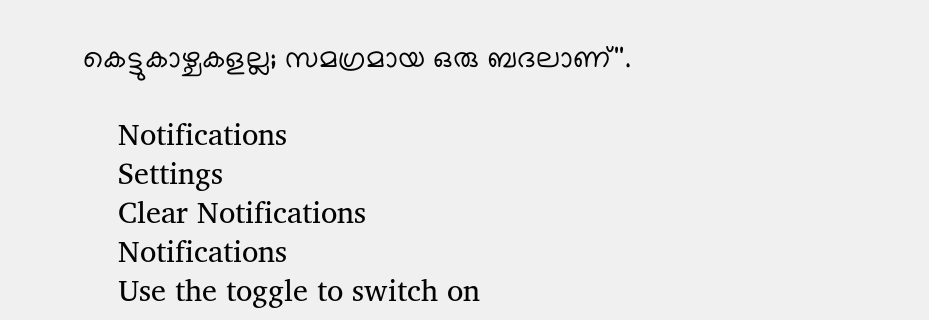കെട്ടുകാഴ്ചകളല്ല; സമഗ്രമായ ഒരു ബദലാണ്''.

    Notifications
    Settings
    Clear Notifications
    Notifications
    Use the toggle to switch on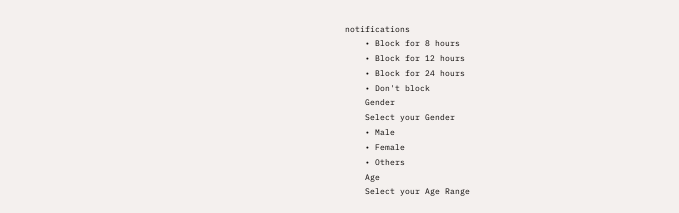notifications
    • Block for 8 hours
    • Block for 12 hours
    • Block for 24 hours
    • Don't block
    Gender
    Select your Gender
    • Male
    • Female
    • Others
    Age
    Select your Age Range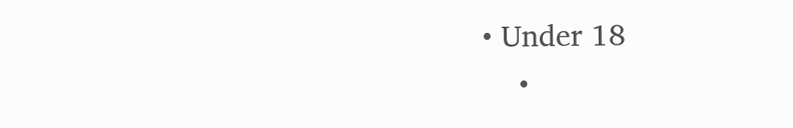• Under 18
    •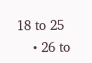18 to 25
    • 26 to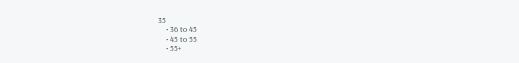35
    • 36 to 45
    • 45 to 55
    • 55+